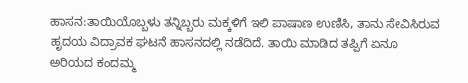ಹಾಸನ:ತಾಯಿಯೊಬ್ಬಳು ತನ್ನಿಬ್ಬರು ಮಕ್ಕಳಿಗೆ ಇಲಿ ಪಾಷಾಣ ಉಣಿಸಿ, ತಾನು ಸೇವಿಸಿರುವ ಹೃದಯ ವಿದ್ರಾವಕ ಘಟನೆ ಹಾಸನದಲ್ಲಿ ನಡೆದಿದೆ. ತಾಯಿ ಮಾಡಿದ ತಪ್ಪಿಗೆ ಏನೂ ಅರಿಯದ ಕಂದಮ್ಮ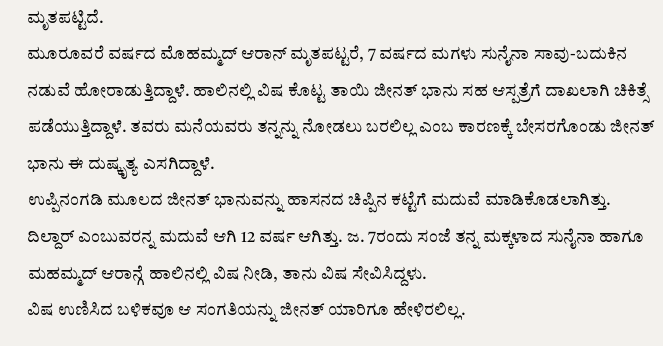ಮೃತಪಟ್ಟಿದೆ.
ಮೂರೂವರೆ ವರ್ಷದ ಮೊಹಮ್ಮದ್ ಆರಾನ್ ಮೃತಪಟ್ಟರೆ, 7 ವರ್ಷದ ಮಗಳು ಸುನೈನಾ ಸಾವು-ಬದುಕಿನ ನಡುವೆ ಹೋರಾಡುತ್ತಿದ್ದಾಳೆ. ಹಾಲಿನಲ್ಲಿ ವಿಷ ಕೊಟ್ಟ ತಾಯಿ ಜೀನತ್ ಭಾನು ಸಹ ಆಸ್ಪತ್ರೆಗೆ ದಾಖಲಾಗಿ ಚಿಕಿತ್ಸೆ ಪಡೆಯುತ್ತಿದ್ದಾಳೆ. ತವರು ಮನೆಯವರು ತನ್ನನ್ನು ನೋಡಲು ಬರಲಿಲ್ಲ ಎಂಬ ಕಾರಣಕ್ಕೆ ಬೇಸರಗೊಂಡು ಜೀನತ್ ಭಾನು ಈ ದುಷ್ಕೃತ್ಯ ಎಸಗಿದ್ದಾಳೆ.
ಉಪ್ಪಿನಂಗಡಿ ಮೂಲದ ಜೀನತ್ ಭಾನುವನ್ನು ಹಾಸನದ ಚಿಪ್ಪಿನ ಕಟ್ಟೆಗೆ ಮದುವೆ ಮಾಡಿಕೊಡಲಾಗಿತ್ತು. ದಿಲ್ದಾರ್ ಎಂಬುವರನ್ನ ಮದುವೆ ಆಗಿ 12 ವರ್ಷ ಆಗಿತ್ತು. ಜ. 7ರಂದು ಸಂಜೆ ತನ್ನ ಮಕ್ಕಳಾದ ಸುನೈನಾ ಹಾಗೂ ಮಹಮ್ಮದ್ ಆರಾನ್ಗೆ ಹಾಲಿನಲ್ಲಿ ವಿಷ ನೀಡಿ, ತಾನು ವಿಷ ಸೇವಿಸಿದ್ದಳು.
ವಿಷ ಉಣಿಸಿದ ಬಳಿಕವೂ ಆ ಸಂಗತಿಯನ್ನು ಜೀನತ್ ಯಾರಿಗೂ ಹೇಳಿರಲಿಲ್ಲ.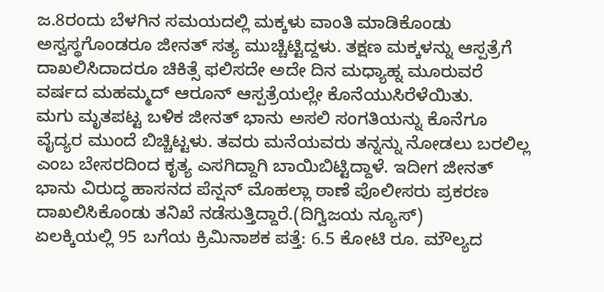ಜ.8ರಂದು ಬೆಳಗಿನ ಸಮಯದಲ್ಲಿ ಮಕ್ಕಳು ವಾಂತಿ ಮಾಡಿಕೊಂಡು ಅಸ್ವಸ್ಥಗೊಂಡರೂ ಜೀನತ್ ಸತ್ಯ ಮುಚ್ಚಿಟ್ಟಿದ್ದಳು. ತಕ್ಷಣ ಮಕ್ಕಳನ್ನು ಆಸ್ಪತ್ರೆಗೆ ದಾಖಲಿಸಿದಾದರೂ ಚಿಕಿತ್ಸೆ ಫಲಿಸದೇ ಅದೇ ದಿನ ಮಧ್ಯಾಹ್ನ ಮೂರುವರೆ ವರ್ಷದ ಮಹಮ್ಮದ್ ಆರೂನ್ ಆಸ್ಪತ್ರೆಯಲ್ಲೇ ಕೊನೆಯುಸಿರೆಳೆಯಿತು.
ಮಗು ಮೃತಪಟ್ಟ ಬಳಿಕ ಜೀನತ್ ಭಾನು ಅಸಲಿ ಸಂಗತಿಯನ್ನು ಕೊನೆಗೂ ವೈದ್ಯರ ಮುಂದೆ ಬಿಚ್ಚಿಟ್ಟಳು. ತವರು ಮನೆಯವರು ತನ್ನನ್ನು ನೋಡಲು ಬರಲಿಲ್ಲ ಎಂಬ ಬೇಸರದಿಂದ ಕೃತ್ಯ ಎಸಗಿದ್ದಾಗಿ ಬಾಯಿಬಿಟ್ಟಿದ್ದಾಳೆ. ಇದೀಗ ಜೀನತ್ ಭಾನು ವಿರುದ್ಧ ಹಾಸನದ ಪೆನ್ಷನ್ ಮೊಹಲ್ಲಾ ಠಾಣೆ ಪೊಲೀಸರು ಪ್ರಕರಣ ದಾಖಲಿಸಿಕೊಂಡು ತನಿಖೆ ನಡೆಸುತ್ತಿದ್ದಾರೆ.(ದಿಗ್ವಿಜಯ ನ್ಯೂಸ್)
ಏಲಕ್ಕಿಯಲ್ಲಿ 95 ಬಗೆಯ ಕ್ರಿಮಿನಾಶಕ ಪತ್ತೆ: 6.5 ಕೋಟಿ ರೂ. ಮೌಲ್ಯದ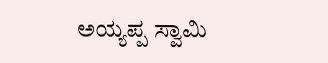ಅಯ್ಯಪ್ಪ ಸ್ವಾಮಿ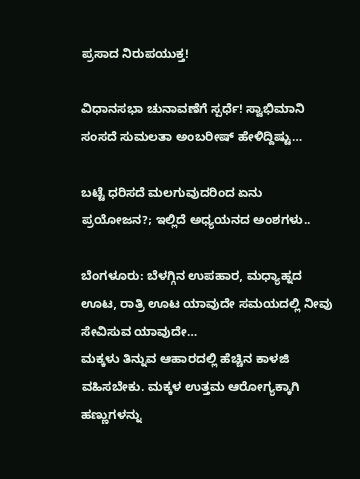ಪ್ರಸಾದ ನಿರುಪಯುಕ್ತ!

ವಿಧಾನಸಭಾ ಚುನಾವಣೆಗೆ ಸ್ಪರ್ಧೆ! ಸ್ವಾಭಿಮಾನಿ ಸಂಸದೆ ಸುಮಲತಾ ಅಂಬರೀಷ್ ಹೇಳಿದ್ದಿಷ್ಟು…

ಬಟ್ಟೆ ಧರಿಸದೆ ಮಲಗುವುದರಿಂದ ಏನು ಪ್ರಯೋಜನ?; ಇಲ್ಲಿದೆ ಅಧ್ಯಯನದ ಅಂಶಗಳು..

ಬೆಂಗಳೂರು: ಬೆಳಗ್ಗಿನ ಉಪಹಾರ, ಮಧ್ಯಾಹ್ನದ ಊಟ, ರಾತ್ರಿ ಊಟ ಯಾವುದೇ ಸಮಯದಲ್ಲಿ ನೀವು ಸೇವಿಸುವ ಯಾವುದೇ…
ಮಕ್ಕಳು ತಿನ್ನುವ ಆಹಾರದಲ್ಲಿ ಹೆಚ್ಚಿನ ಕಾಳಜಿ ವಹಿಸಬೇಕು. ಮಕ್ಕಳ ಉತ್ತಮ ಆರೋಗ್ಯಕ್ಕಾಗಿ ಹಣ್ಣುಗಳನ್ನು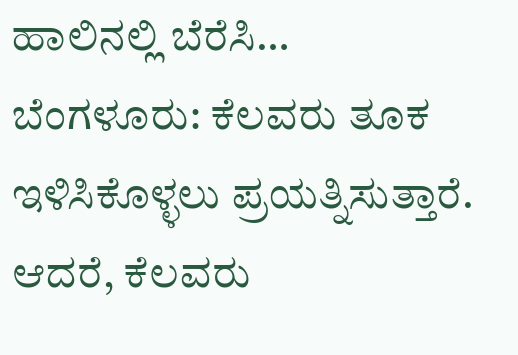ಹಾಲಿನಲ್ಲಿ ಬೆರೆಸಿ…
ಬೆಂಗಳೂರು: ಕೆಲವರು ತೂಕ ಇಳಿಸಿಕೊಳ್ಳಲು ಪ್ರಯತ್ನಿಸುತ್ತಾರೆ. ಆದರೆ, ಕೆಲವರು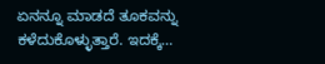ಏನನ್ನೂ ಮಾಡದೆ ತೂಕವನ್ನು ಕಳೆದುಕೊಳ್ಳುತ್ತಾರೆ. ಇದಕ್ಕೆ…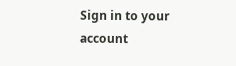Sign in to your account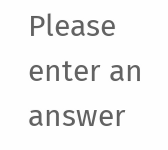Please enter an answer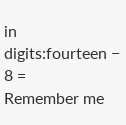in digits:fourteen − 8 =
Remember me